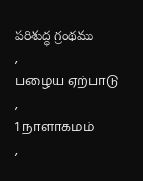పరిశుద్ధ గ్రంథము
,
பழைய ஏற்பாடு
,
1 நாளாகமம்
,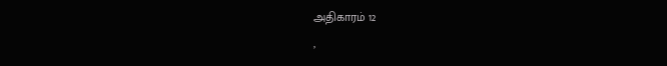அதிகாரம் 12
,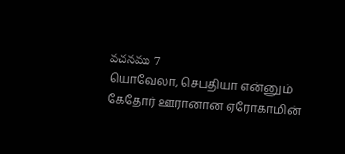వచనము 7
யொவேலா, செபதியா என்னும் கேதோர் ஊரானான ஏரோகாமின்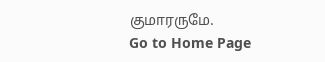குமாரருமே.
Go to Home Page